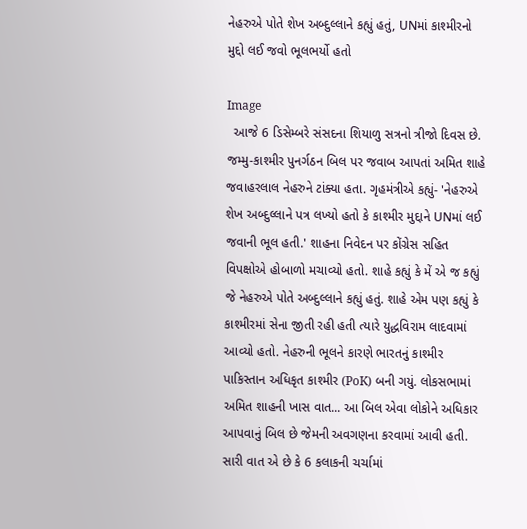નેહરુએ પોતે શેખ અબ્દુલ્લાને કહ્યું હતું, UNમાં કાશ્મીરનો મુદ્દો લઈ જવો ભૂલભર્યો હતો

Image
  આજે 6 ડિસેમ્બરે સંસદના શિયાળુ સત્રનો ત્રીજો દિવસ છે. જમ્મુ-કાશ્મીર પુનર્ગઠન બિલ પર જવાબ આપતાં અમિત શાહે જવાહરલાલ નેહરુને ટાંક્યા હતા. ગૃહમંત્રીએ કહ્યું- 'નેહરુએ શેખ અબ્દુલ્લાને પત્ર લખ્યો હતો કે કાશ્મીર મુદ્દાને UNમાં લઈ જવાની ભૂલ હતી.' શાહના નિવેદન પર કોંગ્રેસ સહિત વિપક્ષોએ હોબાળો મચાવ્યો હતો. શાહે કહ્યું કે મેં એ જ કહ્યું જે નેહરુએ પોતે અબ્દુલ્લાને કહ્યું હતું. શાહે એમ પણ કહ્યું કે કાશ્મીરમાં સેના જીતી રહી હતી ત્યારે યુદ્ધવિરામ લાદવામાં આવ્યો હતો. નેહરુની ભૂલને કારણે ભારતનું કાશ્મીર પાકિસ્તાન અધિકૃત કાશ્મીર (PoK) બની ગયું. લોકસભામાં અમિત શાહની ખાસ વાત... આ બિલ એવા લોકોને અધિકાર આપવાનું બિલ છે જેમની અવગણના કરવામાં આવી હતી. સારી વાત એ છે કે 6 કલાકની ચર્ચામાં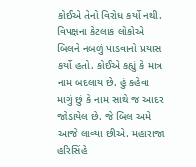કોઈએ તેનો વિરોધ કર્યો નથી. વિપક્ષના કેટલાક લોકોએ બિલને નબળું પાડવાનો પ્રયાસ કર્યો હતો. કોઈએ કહ્યું કે માત્ર નામ બદલાય છે. હું કહેવા માગું છું કે નામ સાથે જ આદર જોડાયેલ છે. જે બિલ અમે આજે લાવ્યા છીએ. મહારાજા હરિસિંહે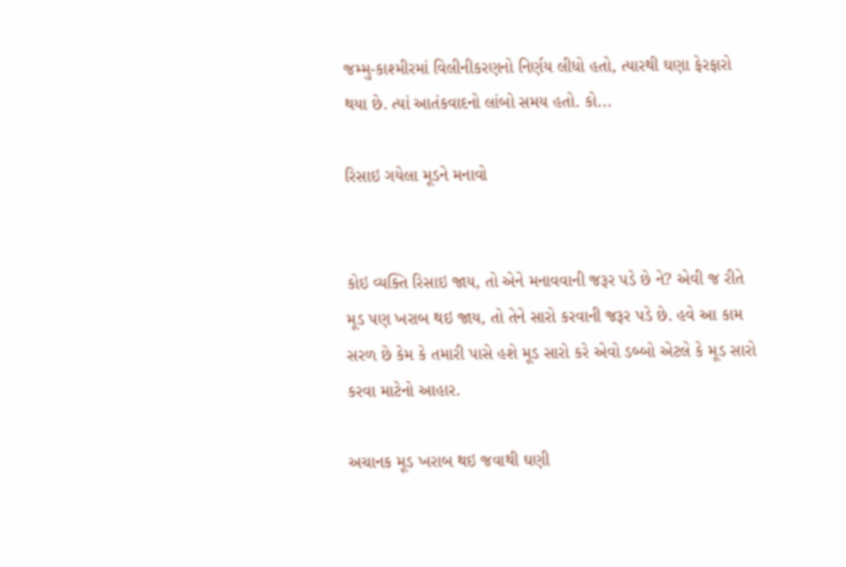જમ્મુ-કાશ્મીરમાં વિલીનીકરણનો નિર્ણય લીધો હતો, ત્યારથી ઘણા ફેરફારો થયા છે. ત્યાં આતંકવાદનો લાંબો સમય હતો. કો...

રિસાઇ ગયેલા મૂડને મનાવો


કોઇ વ્યક્તિ રિસાઇ જાય, તો એને મનાવવાની જરૂર પડે છે ને? એવી જ રીતે મૂડ પણ ખરાબ થઇ જાય, તો તેને સારો કરવાની જરૂર પડે છે. હવે આ કામ સરળ છે કેમ કે તમારી પાસે હશે મૂડ સારો કરે એવો ડબ્બો એટલે કે મૂડ સારો કરવા માટેનો આહાર.

અચાનક મૂડ ખરાબ થઇ જવાથી ઘણી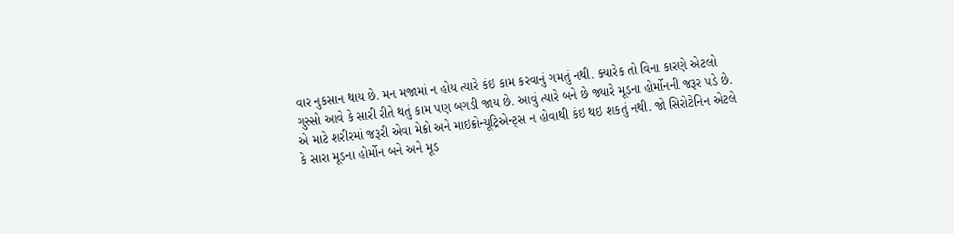વાર નુકસાન થાય છે. મન મજામાં ન હોય ત્યારે કંઇ કામ કરવાનું ગમતું નથી. ક્યારેક તો વિના કારણે એટલો ગુસ્સો આવે કે સારી રીતે થતું કામ પણ બગડી જાય છે. આવું ત્યારે બને છે જ્યારે મૂડના હોર્મોનની જરૂર પડે છે. એ માટે શરીરમાં જરૂરી એવા મેક્રો અને માઇક્રોન્યૂટ્રિએન્ટ્સ ન હોવાથી કંઇ થઇ શકતું નથી. જો સિરોટેનિન એટલે કે સારા મૂડના હોર્મોન બને અને મૂડ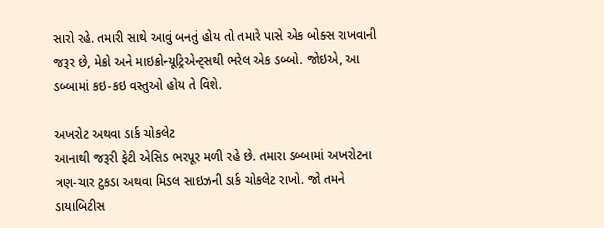સારો રહે. તમારી સાથે આવું બનતું હોય તો તમારે પાસે એક બોક્સ રાખવાની જરૂર છે, મેક્રો અને માઇક્રોન્યૂટ્રિએન્ટ્સથી ભરેલ એક ડબ્બો. જોઇએ, આ ડબ્બામાં કઇ-કઇ વસ્તુઓ હોય તે વિશે.

અખરોટ અથવા ડાર્ક ચોકલેટ
આનાથી જરૂરી ફેટી એસિડ ભરપૂર મળી રહે છે. તમારા ડબ્બામાં અખરોટના ત્રણ-ચાર ટુકડા અથવા મિડલ સાઇઝની ડાર્ક ચોકલેટ રાખો. જો તમને ડાયાબિટીસ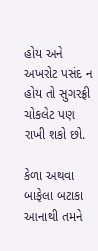હોય અને અખરોટ પસંદ ન હોય તો સુગરફ્રી ચોકલેટ પણ રાખી શકો છો.

કેળા અથવા બાફેલા બટાકા
આનાથી તમને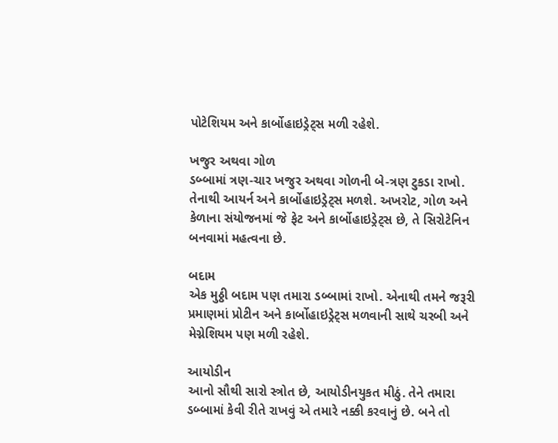પોટેશિયમ અને કાર્બોહાઇડ્રેટ્સ મળી રહેશે.

ખજુર અથવા ગોળ
ડબ્બામાં ત્રણ-ચાર ખજુર અથવા ગોળની બે-ત્રણ ટુકડા રાખો. તેનાથી આયર્ન અને કાર્બોહાઇડ્રેટ્સ મળશે. અખરોટ, ગોળ અને કેળાના સંયોજનમાં જે ફેટ અને કાર્બોહાઇડ્રેટ્સ છે, તે સિરોટેનિન બનવામાં મહત્વના છે.

બદામ
એક મુઠ્ઠી બદામ પણ તમારા ડબ્બામાં રાખો. એનાથી તમને જરૂરી પ્રમાણમાં પ્રોટીન અને કાર્બોહાઇડ્રેટ્સ મળવાની સાથે ચરબી અને મેગ્નેશિયમ પણ મળી રહેશે.

આયોડીન
આનો સૌથી સારો સ્ત્રોત છે, આયોડીનયુકત મીઠું. તેને તમારા ડબ્બામાં કેવી રીતે રાખવું એ તમારે નક્કી કરવાનું છે. બને તો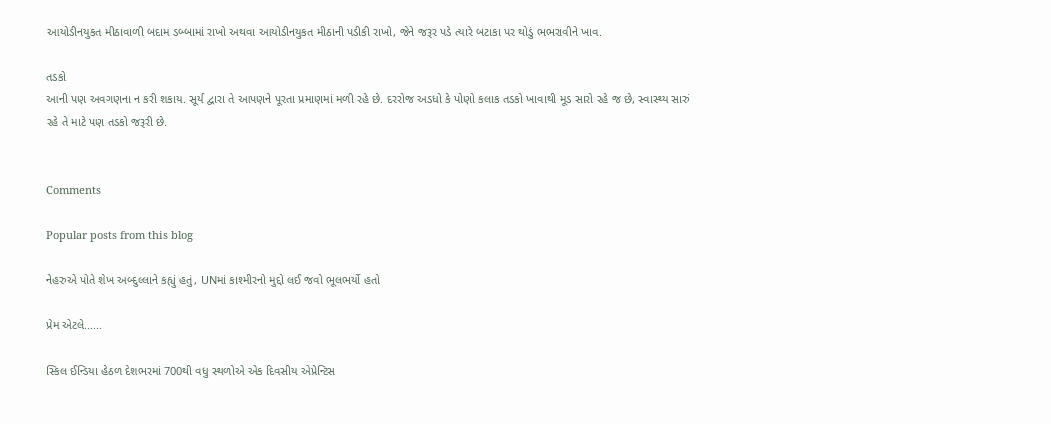આયોડીનયુકત મીઠાવાળી બદામ ડબ્બામાં રાખો અથવા આયોડીનયુકત મીઠાની પડીકી રાખો, જેને જરૂર પડે ત્યારે બટાકા પર થોડું ભભરાવીને ખાવ.

તડકો
આની પણ અવગણના ન કરી શકાય. સૂર્ય દ્વારા તે આપણને પૂરતા પ્રમાણમાં મળી રહે છે. દરરોજ અડધો કે પોણો કલાક તડકો ખાવાથી મૂડ સારો રહે જ છે, સ્વાસ્થ્ય સારું રહે તે માટે પણ તડકો જરૂરી છે.


Comments

Popular posts from this blog

નેહરુએ પોતે શેખ અબ્દુલ્લાને કહ્યું હતું, UNમાં કાશ્મીરનો મુદ્દો લઈ જવો ભૂલભર્યો હતો

પ્રેમ એટલે......

સ્કિલ ઈન્ડિયા હેઠળ દેશભરમાં 700થી વધુ સ્થળોએ એક દિવસીય એપ્રેન્ટિસ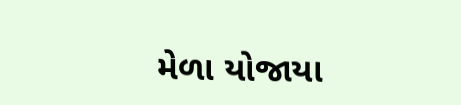મેળા યોજાયા